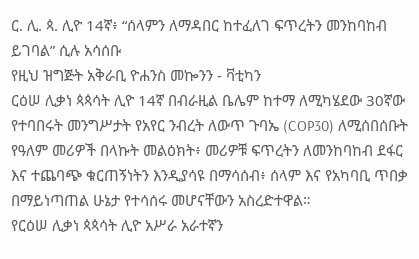ር. ሊ. ጳ. ሊዮ 14ኛ፥ “ሰላምን ለማዳበር ከተፈለገ ፍጥረትን መንከባከብ ይገባል” ሲሉ አሳሰቡ
የዚህ ዝግጅት አቅራቢ ዮሐንስ መኰንን - ቫቲካን
ርዕሠ ሊቃነ ጳጳሳት ሊዮ 14ኛ በብራዚል ቤሌም ከተማ ለሚካሄደው 30ኛው የተባበሩት መንግሥታት የአየር ንብረት ለውጥ ጉባኤ (COP30) ለሚሰበሰቡት የዓለም መሪዎች በላኩት መልዕክት፥ መሪዎቹ ፍጥረትን ለመንከባከብ ደፋር እና ተጨባጭ ቁርጠኝነትን እንዲያሳዩ በማሳሰብ፥ ሰላም እና የአካባቢ ጥበቃ በማይነጣጠል ሁኔታ የተሳሰሩ መሆናቸውን አስረድተዋል።
የርዕሠ ሊቃነ ጳጳሳት ሊዮ አሥራ አራተኛን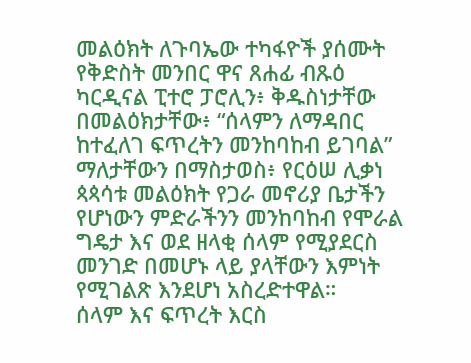መልዕክት ለጉባኤው ተካፋዮች ያሰሙት የቅድስት መንበር ዋና ጸሐፊ ብጹዕ ካርዲናል ፒተሮ ፓሮሊን፥ ቅዱስነታቸው በመልዕክታቸው፥ “ሰላምን ለማዳበር ከተፈለገ ፍጥረትን መንከባከብ ይገባል” ማለታቸውን በማስታወስ፥ የርዕሠ ሊቃነ ጳጳሳቱ መልዕክት የጋራ መኖሪያ ቤታችን የሆነውን ምድራችንን መንከባከብ የሞራል ግዴታ እና ወደ ዘላቂ ሰላም የሚያደርስ መንገድ በመሆኑ ላይ ያላቸውን እምነት የሚገልጽ እንደሆነ አስረድተዋል።
ሰላም እና ፍጥረት እርስ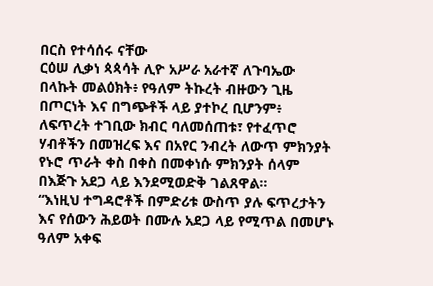በርስ የተሳሰሩ ናቸው
ርዕሠ ሊቃነ ጳጳሳት ሊዮ አሥራ አራተኛ ለጉባኤው በላኩት መልዕክት፥ የዓለም ትኩረት ብዙውን ጊዜ በጦርነት እና በግጭቶች ላይ ያተኮረ ቢሆንም፥ ለፍጥረት ተገቢው ክብር ባለመሰጠቱ፣ የተፈጥሮ ሃብቶችን በመዝረፍ እና በአየር ንብረት ለውጥ ምክንያት የኑሮ ጥራት ቀስ በቀስ በመቀነሱ ምክንያት ሰላም በእጅጉ አደጋ ላይ እንደሚወድቅ ገልጸዋል።
“እነዚህ ተግዳሮቶች በምድሪቱ ውስጥ ያሉ ፍጥረታትን እና የሰውን ሕይወት በሙሉ አደጋ ላይ የሚጥል በመሆኑ ዓለም አቀፍ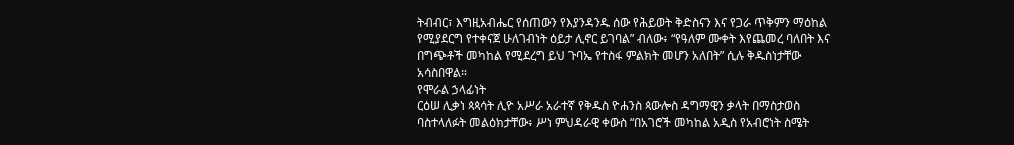ትብብር፣ እግዚአብሔር የሰጠውን የእያንዳንዱ ሰው የሕይወት ቅድስናን እና የጋራ ጥቅምን ማዕከል የሚያደርግ የተቀናጀ ሁለገብነት ዕይታ ሊኖር ይገባል” ብለው፥ “የዓለም ሙቀት እየጨመረ ባለበት እና በግጭቶች መካከል የሚደረግ ይህ ጉባኤ የተስፋ ምልክት መሆን አለበት” ሲሉ ቅዱስነታቸው አሳስበዋል።
የሞራል ኃላፊነት
ርዕሠ ሊቃነ ጳጳሳት ሊዮ አሥራ አራተኛ የቅዱስ ዮሐንስ ጳውሎስ ዳግማዊን ቃላት በማስታወስ ባስተላለፉት መልዕክታቸው፥ ሥነ ምህዳራዊ ቀውስ “በአገሮች መካከል አዲስ የአብሮነት ስሜት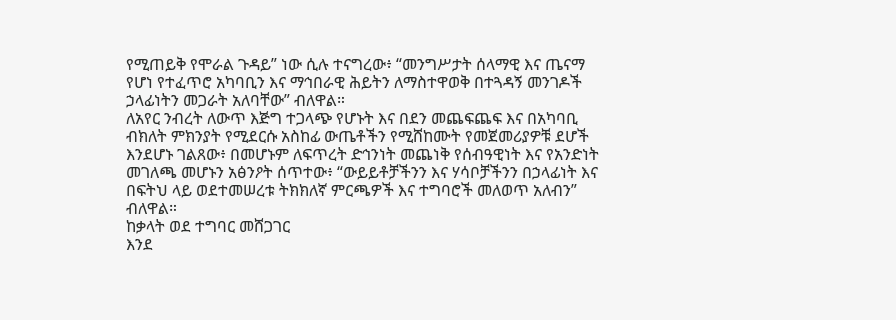የሚጠይቅ የሞራል ጉዳይ” ነው ሲሉ ተናግረው፥ “መንግሥታት ሰላማዊ እና ጤናማ የሆነ የተፈጥሮ አካባቢን እና ማኅበራዊ ሕይትን ለማስተዋወቅ በተጓዳኝ መንገዶች ኃላፊነትን መጋራት አለባቸው” ብለዋል።
ለአየር ንብረት ለውጥ እጅግ ተጋላጭ የሆኑት እና በደን መጨፍጨፍ እና በአካባቢ ብክለት ምክንያት የሚደርሱ አስከፊ ውጤቶችን የሚሸከሙት የመጀመሪያዎቹ ደሆች እንደሆኑ ገልጸው፥ በመሆኑም ለፍጥረት ድኅንነት መጨነቅ የሰብዓዊነት እና የአንድነት መገለጫ መሆኑን አፅንዖት ሰጥተው፥ “ውይይቶቻችንን እና ሃሳቦቻችንን በኃላፊነት እና በፍትህ ላይ ወደተመሠረቱ ትክክለኛ ምርጫዎች እና ተግባሮች መለወጥ አለብን” ብለዋል።
ከቃላት ወደ ተግባር መሸጋገር
እንደ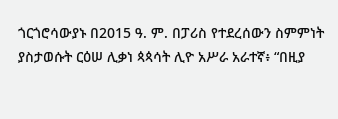ጎርጎሮሳውያኑ በ2015 ዓ. ም. በፓሪስ የተደረሰውን ስምምነት ያስታወሱት ርዕሠ ሊቃነ ጳጳሳት ሊዮ አሥራ አራተኛ፥ “በዚያ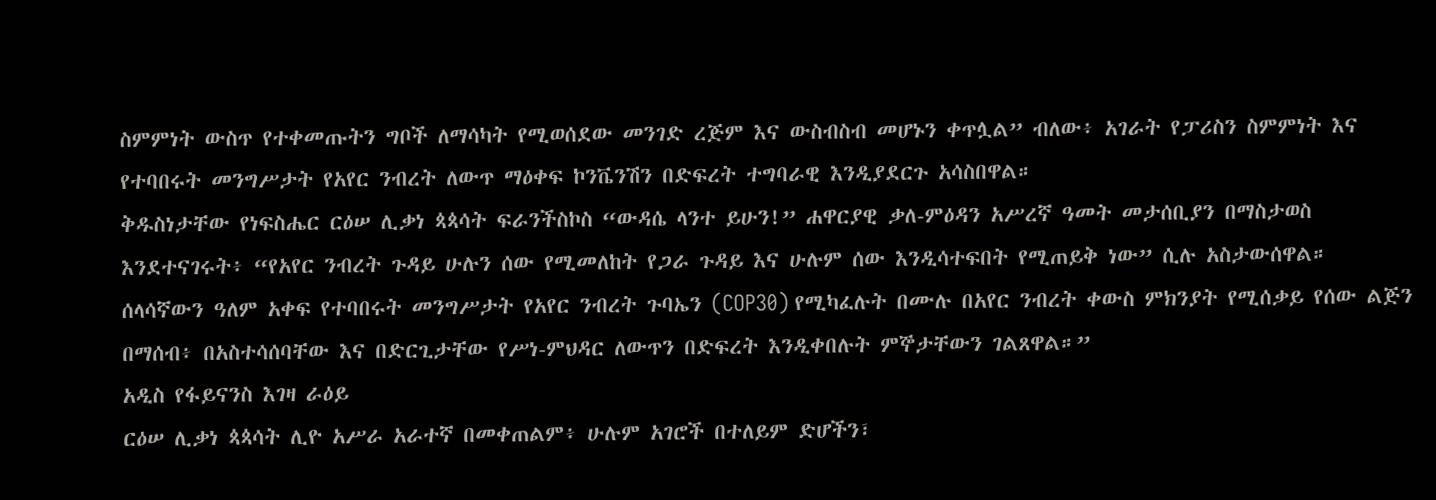ስምምነት ውስጥ የተቀመጡትን ግቦች ለማሳካት የሚወሰደው መንገድ ረጅም እና ውስብስብ መሆኑን ቀጥሏል” ብለው፥ አገራት የፓሪስን ስምምነት እና የተባበሩት መንግሥታት የአየር ንብረት ለውጥ ማዕቀፍ ኮንቬንሽን በድፍረት ተግባራዊ እንዲያደርጉ አሳስበዋል።
ቅዱስነታቸው የነፍስሔር ርዕሠ ሊቃነ ጳጳሳት ፍራንችስኮስ “ውዳሴ ላንተ ይሁን!” ሐዋርያዊ ቃለ-ምዕዳን አሥረኛ ዓመት መታሰቢያን በማስታወስ እንደተናገሩት፥ “የአየር ንብረት ጉዳይ ሁሉን ሰው የሚመለከት የጋራ ጉዳይ እና ሁሉም ሰው እንዲሳተፍበት የሚጠይቅ ነው” ሲሉ አስታውሰዋል።
ሰላሳኛውን ዓለም አቀፍ የተባበሩት መንግሥታት የአየር ንብረት ጉባኤን (COP30) የሚካፈሉት በሙሉ በአየር ንብረት ቀውስ ምክንያት የሚሰቃይ የሰው ልጅን በማሰብ፥ በአስተሳሰባቸው እና በድርጊታቸው የሥነ-ምህዳር ለውጥን በድፍረት እንዲቀበሉት ምኞታቸውን ገልጸዋል።”
አዲስ የፋይናንስ እገዛ ራዕይ
ርዕሠ ሊቃነ ጳጳሳት ሊዮ አሥራ አራተኛ በመቀጠልም፥ ሁሉም አገሮች በተለይም ድሆችን፣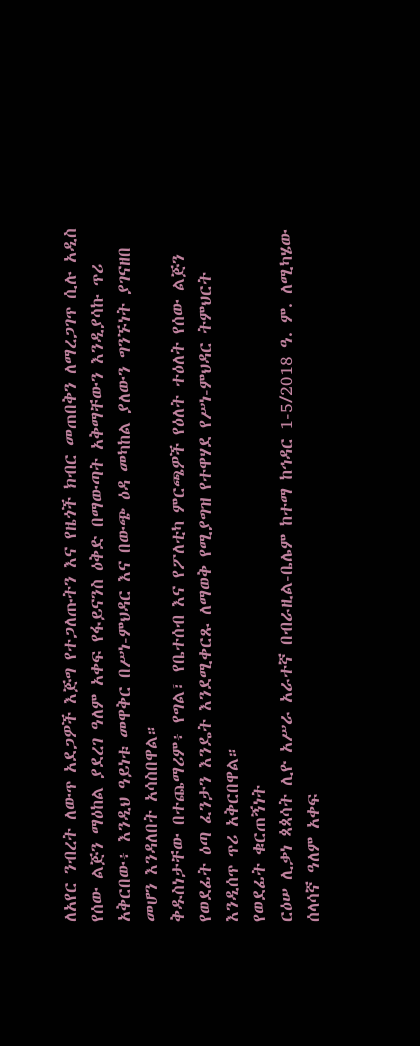ለአየር ንብረት ለውጥ አደጋዎች እጅግ የተጋለጡትን እና የዜጎች ክብር መጠበቅን ለማረጋገጥ ሲሉ አዲስ የሰው ልጅን ማዕከል ያደረገ ዓለም አቀፍ የፋይናንስ ዕቅድ በማውጣት አቅማቸውን እንዲያሳኩ ጥሪ አቅርበው፥ እንዲህ ዓይነቱ መዋቅር በሥነ-ምህዳር እና በውጭ ዕዳ መካከል ያለውን ግንኙነት ያገናዘበ መሆን እንዳለበት አሳስበዋል።
ቅዱስነታቸው በተጨማሪም፥ የግል፣ የቤተሰብ እና የፖለቲካ ምርጫዎች የዕለት ተዕለት የሰው ልጅን የወደፊት ዕጣ ፈንታን እንዴት እንደሚቀርጹ ለማወቅ የሚያግዝ የተዋሃደ የሥነ-ምህዳር ትምህርት እንዲሰጥ ጥሪ አቅርበዋል።
የወደፊት ቁርጠኝነት
ርዕሠ ሊቃነ ጳጳሳት ሊዮ አሥራ አራተኛ በብራዚል-ቤሌም ከተማ ከኅዳር 1-5/2018 ዓ. ም. ለሚካሄው ሰላሳኛ ዓለም አቀፍ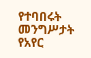የተባበሩት መንግሥታት የአየር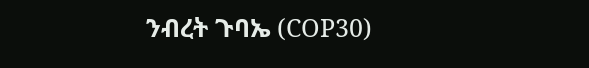ንብረት ጉባኤ (COP30)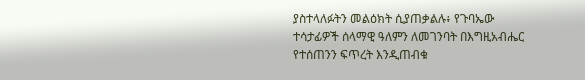ያስተላለፉትን መልዕክት ሲያጠቃልሉ፥ የጉባኤው ተሳታፊዎች ሰላማዊ ዓለምን ለመገንባት በእግዚአብሔር የተሰጠንን ፍጥረት እንዲጠብቁ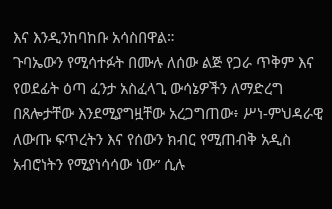እና እንዲንከባከቡ አሳስበዋል።
ጉባኤውን የሚሳተፉት በሙሉ ለሰው ልጅ የጋራ ጥቅም እና የወደፊት ዕጣ ፈንታ አስፈላጊ ውሳኔዎችን ለማድረግ በጸሎታቸው እንደሚያግዟቸው አረጋግጠው፥ ሥነ-ምህዳራዊ ለውጡ ፍጥረትን እና የሰውን ክብር የሚጠብቅ አዲስ አብሮነትን የሚያነሳሳው ነው” ሲሉ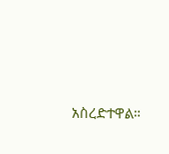አስረድተዋል።